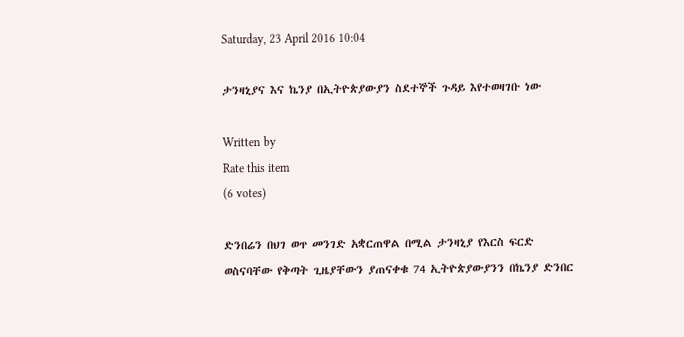Saturday, 23 April 2016 10:04

ታንዛኒያና እና ኬንያ በኢትዮጵያውያን ስደተኞች ጉዳይ እየተወዛገቡ ነው

Written by
Rate this item
(6 votes)

ድንበሬን በህገ ወጥ መንገድ አቋርጠዋል በሚል ታንዛኒያ የእርስ ፍርድ ወስናባቸው የቅጣት ጊዜያቸውን ያጠናቀቁ 74 ኢትዮጵያውያንን በኬንያ ድንበር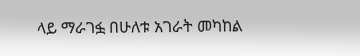ላይ ማራገፏ በሁለቱ አገራት መካከል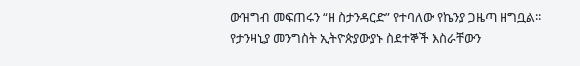ውዝግብ መፍጠሩን “ዘ ስታንዳርድ” የተባለው የኬንያ ጋዜጣ ዘግቧል፡፡
የታንዛኒያ መንግስት ኢትዮጵያውያኑ ስደተኞች እስራቸውን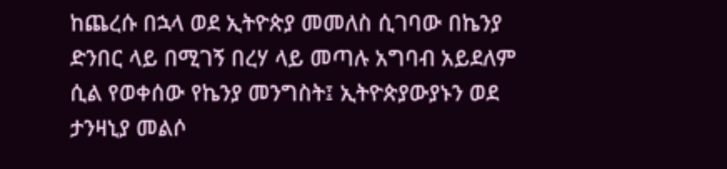ከጨረሱ በኋላ ወደ ኢትዮጵያ መመለስ ሲገባው በኬንያ ድንበር ላይ በሚገኝ በረሃ ላይ መጣሉ አግባብ አይደለም ሲል የወቀሰው የኬንያ መንግስት፤ ኢትዮጵያውያኑን ወደ ታንዛኒያ መልሶ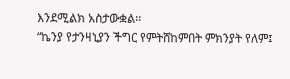እንደሚልክ አስታውቋል፡፡
“ኬንያ የታንዛኒያን ችግር የምትሸከምበት ምክንያት የለም፤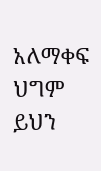አለማቀፍ ህግም ይህን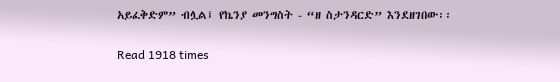አይፈቅድም” ብሏል፤ የኬንያ መንግስት - “ዘ ስታንዳርድ” እንደዘገበው፡፡

Read 1918 times